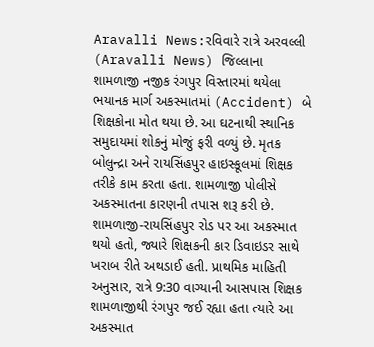Aravalli News:રવિવારે રાત્રે અરવલ્લી (Aravalli News) જિલ્લાના શામળાજી નજીક રંગપુર વિસ્તારમાં થયેલા ભયાનક માર્ગ અકસ્માતમાં (Accident) બે શિક્ષકોના મોત થયા છે. આ ઘટનાથી સ્થાનિક સમુદાયમાં શોકનું મોજું ફરી વળ્યું છે. મૃતક બોલુન્દ્રા અને રાયસિંહપુર હાઇસ્કૂલમાં શિક્ષક તરીકે કામ કરતા હતા. શામળાજી પોલીસે અકસ્માતના કારણની તપાસ શરૂ કરી છે.
શામળાજી-રાયસિંહપુર રોડ પર આ અકસ્માત થયો હતો, જ્યારે શિક્ષકની કાર ડિવાઇડર સાથે ખરાબ રીતે અથડાઈ હતી. પ્રાથમિક માહિતી અનુસાર, રાત્રે 9:30 વાગ્યાની આસપાસ શિક્ષક શામળાજીથી રંગપુર જઈ રહ્યા હતા ત્યારે આ અકસ્માત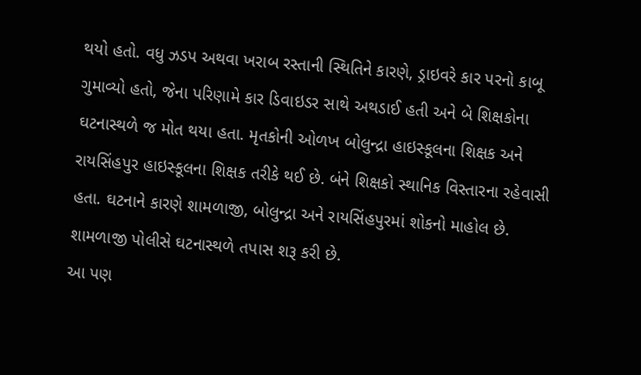થયો હતો. વધુ ઝડપ અથવા ખરાબ રસ્તાની સ્થિતિને કારણે, ડ્રાઇવરે કાર પરનો કાબૂ ગુમાવ્યો હતો, જેના પરિણામે કાર ડિવાઇડર સાથે અથડાઈ હતી અને બે શિક્ષકોના ઘટનાસ્થળે જ મોત થયા હતા. મૃતકોની ઓળખ બોલુન્દ્રા હાઇસ્કૂલના શિક્ષક અને રાયસિંહપુર હાઇસ્કૂલના શિક્ષક તરીકે થઈ છે. બંને શિક્ષકો સ્થાનિક વિસ્તારના રહેવાસી હતા. ઘટનાને કારણે શામળાજી, બોલુન્દ્રા અને રાયસિંહપુરમાં શોકનો માહોલ છે. શામળાજી પોલીસે ઘટનાસ્થળે તપાસ શરૂ કરી છે.
આ પણ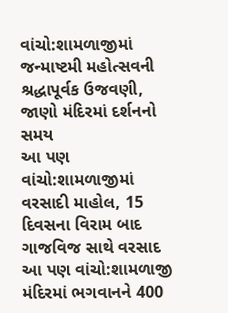વાંચો:શામળાજીમાં જન્માષ્ટમી મહોત્સવની શ્રદ્ધાપૂર્વક ઉજવણી, જાણો મંદિરમાં દર્શનનો સમય
આ પણ વાંચો:શામળાજીમાં વરસાદી માહોલ, 15 દિવસના વિરામ બાદ ગાજવિજ સાથે વરસાદ
આ પણ વાંચો:શામળાજી મંદિરમાં ભગવાનને 400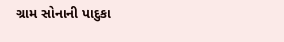ગ્રામ સોનાની પાદુકા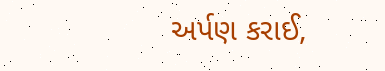અર્પણ કરાઈ,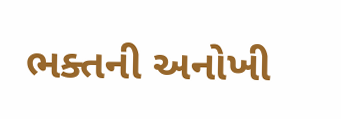ભક્તની અનોખી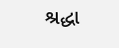શ્રદ્ધા